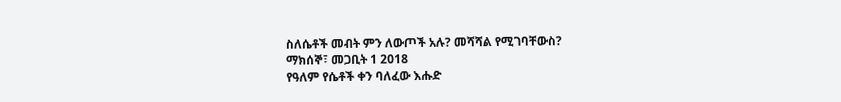ስለሴቶች መብት ምን ለውጦች አሉ? መሻሻል የሚገባቸውስ?
ማክሰኞ፣ መጋቢት 1 2018
የዓለም የሴቶች ቀን ባለፈው እሑድ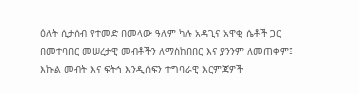ዕለት ሲታሰብ የተመድ በመላው ዓለም ካሉ አዳጊና አዋቂ ሴቶች ጋር በመተባበር መሠረታዊ መብቶችን ለማስከበበር እና ያንንም ለመጠቀም፤ እኩል መብት እና ፍትኅ እንዲሰፍን ተግባራዊ እርምጃዎች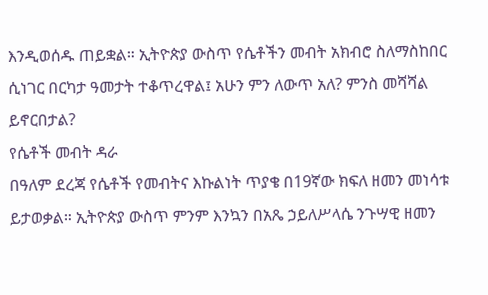እንዲወሰዱ ጠይቋል። ኢትዮጵያ ውስጥ የሴቶችን መብት አክብሮ ስለማስከበር ሲነገር በርካታ ዓመታት ተቆጥረዋል፤ አሁን ምን ለውጥ አለ? ምንስ መሻሻል ይኖርበታል?
የሴቶች መብት ዳራ
በዓለም ደረጃ የሴቶች የመብትና እኩልነት ጥያቄ በ19ኛው ክፍለ ዘመን መነሳቱ ይታወቃል። ኢትዮጵያ ውስጥ ምንም እንኳን በአጼ ኃይለሥላሴ ንጉሣዊ ዘመን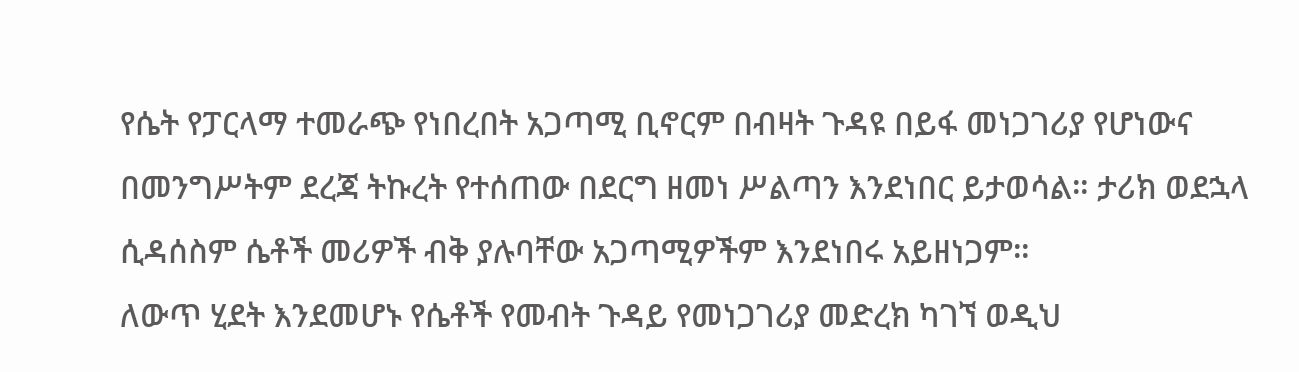የሴት የፓርላማ ተመራጭ የነበረበት አጋጣሚ ቢኖርም በብዛት ጉዳዩ በይፋ መነጋገሪያ የሆነውና በመንግሥትም ደረጃ ትኩረት የተሰጠው በደርግ ዘመነ ሥልጣን እንደነበር ይታወሳል። ታሪክ ወደኋላ ሲዳሰስም ሴቶች መሪዎች ብቅ ያሉባቸው አጋጣሚዎችም እንደነበሩ አይዘነጋም።
ለውጥ ሂደት እንደመሆኑ የሴቶች የመብት ጉዳይ የመነጋገሪያ መድረክ ካገኘ ወዲህ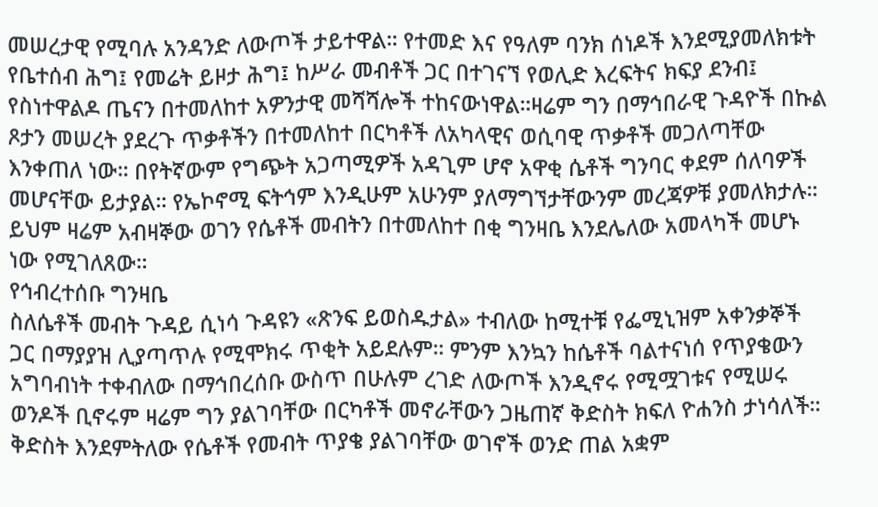መሠረታዊ የሚባሉ አንዳንድ ለውጦች ታይተዋል። የተመድ እና የዓለም ባንክ ሰነዶች እንደሚያመለክቱት የቤተሰብ ሕግ፤ የመሬት ይዞታ ሕግ፤ ከሥራ መብቶች ጋር በተገናኘ የወሊድ እረፍትና ክፍያ ደንብ፤ የስነተዋልዶ ጤናን በተመለከተ አዎንታዊ መሻሻሎች ተከናውነዋል።ዛሬም ግን በማኅበራዊ ጉዳዮች በኩል ጾታን መሠረት ያደረጉ ጥቃቶችን በተመለከተ በርካቶች ለአካላዊና ወሲባዊ ጥቃቶች መጋለጣቸው እንቀጠለ ነው። በየትኛውም የግጭት አጋጣሚዎች አዳጊም ሆኖ አዋቂ ሴቶች ግንባር ቀደም ሰለባዎች መሆናቸው ይታያል። የኤኮኖሚ ፍትኅም እንዲሁም አሁንም ያለማግኘታቸውንም መረጃዎቹ ያመለክታሉ። ይህም ዛሬም አብዛኞው ወገን የሴቶች መብትን በተመለከተ በቂ ግንዛቤ እንደሌለው አመላካች መሆኑ ነው የሚገለጸው።
የኅብረተሰቡ ግንዛቤ
ስለሴቶች መብት ጉዳይ ሲነሳ ጉዳዩን «ጽንፍ ይወስዱታል» ተብለው ከሚተቹ የፌሚኒዝም አቀንቃኞች ጋር በማያያዝ ሊያጣጥሉ የሚሞክሩ ጥቂት አይደሉም። ምንም እንኳን ከሴቶች ባልተናነሰ የጥያቄውን አግባብነት ተቀብለው በማኅበረሰቡ ውስጥ በሁሉም ረገድ ለውጦች እንዲኖሩ የሚሟገቱና የሚሠሩ ወንዶች ቢኖሩም ዛሬም ግን ያልገባቸው በርካቶች መኖራቸውን ጋዜጠኛ ቅድስት ክፍለ ዮሐንስ ታነሳለች።
ቅድስት እንደምትለው የሴቶች የመብት ጥያቄ ያልገባቸው ወገኖች ወንድ ጠል አቋም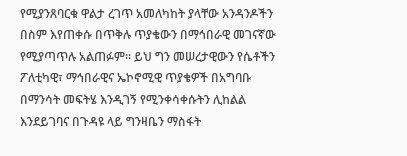የሚያንጸባርቁ ዋልታ ረገጥ አመለካከት ያላቸው አንዳንዶችን በስም እየጠቀሱ በጥቅሉ ጥያቄውን በማኅበራዊ መገናኛው የሚያጣጥሉ አልጠፉም። ይህ ግን መሠረታዊውን የሴቶችን ፖለቲካዊ፣ ማኅበራዊና ኤኮኖሚዊ ጥያቄዎች በአግባቡ በማንሳት መፍትሄ እንዲገኝ የሚንቀሳቀሱትን ሊከልል እንደይገባና በጉዳዩ ላይ ግንዛቤን ማስፋት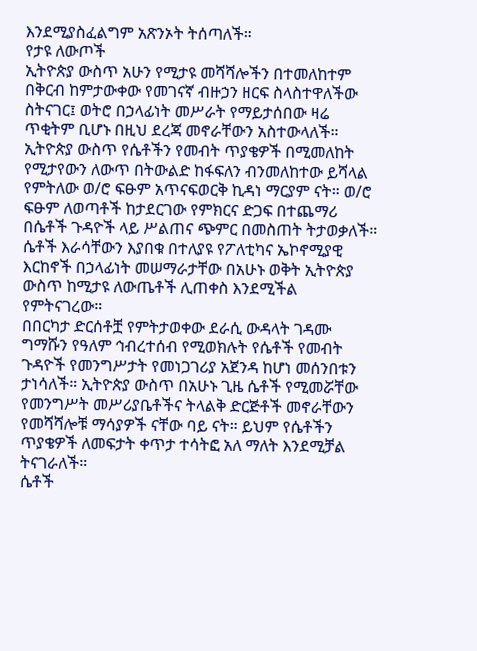እንደሚያስፈልግም አጽንኦት ትሰጣለች።
የታዩ ለውጦች
ኢትዮጵያ ውስጥ አሁን የሚታዩ መሻሻሎችን በተመለከተም በቅርብ ከምታውቀው የመገናኛ ብዙኃን ዘርፍ ስላስተዋለችው ስትናገር፤ ወትሮ በኃላፊነት መሥራት የማይታሰበው ዛሬ ጥቂትም ቢሆኑ በዚህ ደረጃ መኖራቸውን አስተውላለች።
ኢትዮጵያ ውስጥ የሴቶችን የመብት ጥያቄዎች በሚመለከት የሚታየውን ለውጥ በትውልድ ከፋፍለን ብንመለከተው ይሻላል የምትለው ወ/ሮ ፍፁም አጥናፍወርቅ ኪዳነ ማርያም ናት። ወ/ሮ ፍፁም ለወጣቶች ከታደርገው የምክርና ድጋፍ በተጨማሪ በሴቶች ጉዳዮች ላይ ሥልጠና ጭምር በመስጠት ትታወቃለች።
ሴቶች እራሳቸውን እያበቁ በተለያዩ የፖለቲካና ኤኮኖሚያዊ እርከኖች በኃላፊነት መሠማራታቸው በአሁኑ ወቅት ኢትዮጵያ ውስጥ ከሚታዩ ለውጤቶች ሊጠቀስ እንደሚችል የምትናገረው።
በበርካታ ድርሰቶቿ የምትታወቀው ደራሲ ውዳላት ገዳሙ ግማሹን የዓለም ኅብረተሰብ የሚወክሉት የሴቶች የመብት ጉዳዮች የመንግሥታት የመነጋገሪያ አጀንዳ ከሆነ መሰንበቱን ታነሳለች። ኢትዮጵያ ውስጥ በአሁኑ ጊዜ ሴቶች የሚመሯቸው የመንግሥት መሥሪያቤቶችና ትላልቅ ድርጅቶች መኖራቸውን የመሻሻሎቹ ማሳያዎች ናቸው ባይ ናት። ይህም የሴቶችን ጥያቄዎች ለመፍታት ቀጥታ ተሳትፎ አለ ማለት እንደሚቻል ትናገራለች።
ሴቶች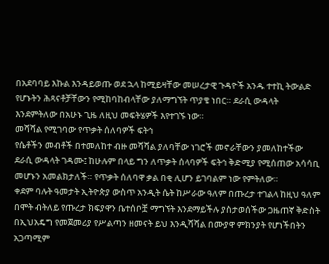በአደባባይ እኩል እንዳይወጡ ወደ ኋላ ከሚይዛቸው መሠረታዊ ጉዳዮች አንዱ ተተኪ ትውልድ የሆኑትን ሕጻናቶቻቸውን የሚከባከብላቸው ያለማግኘት ጥያቄ ነበር። ደራሲ ውዳላት እንደምትለው በአሁኑ ጊዜ ለዚህ መፍትሄዎች እየተገኙ ነው።
መሻሻል የሚገባው የጥቃት ሰለባዎች ፍትኅ
የሴቶችን መብቶች በተመለከተ ብዙ መሻሻል ያለባቸው ነገሮች መኖራቸውን ያመለከተችው ደራሲ ውዳላት ገዳሙ፤ ከሁሉም በላይ ግን ለጥቃት ሰላባዎች ፍትኅ ቅድሚያ የሚሰጠው አሳሳቢ መሆኑን አመልክታለች። የጥቃት ሰለባዋ ቃል በቂ ሊሆን ይገባልም ነው የምትለው።
ቀደም ባሉት ዓመታት ኢትዮጵያ ውስጥ አንዲት ሴት ከሥራው ዓለም በጡረታ ተገልላ ከዚህ ዓለም በሞት ብትለይ የጡረታ ክፍያዋን ቤተሰቦቿ ማግኘት እንደማይችሉ ያስታወሰችው ጋዜጠኛ ቅድስት በኢህአዴግ የመጀመሪያ የሥልጣን ዘመናት ይህ እንዲሻሻል በሙያዋ ምክንያት የሆነችበትን አጋጣሚም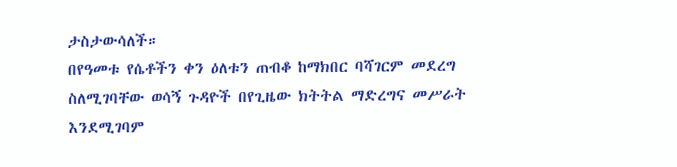ታስታውሳለች።
በየዓመቱ የሴቶችን ቀን ዕለቱን ጠብቆ ከማክበር ባሻገርም መደረግ ስለሚገባቸው ወሳኝ ጉዳዮች በየጊዜው ክትትል ማድረግና መሥራት እንደሚገባም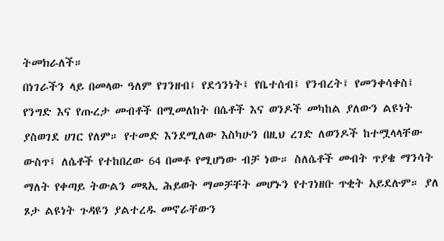ትመክራለች።
በነገራችን ላይ በመላው ዓለም የገንዘብ፤ የደኅንነት፤ የቤተሰብ፤ የንብረት፤ የመንቀሳቀስ፤ የንግድ እና የጡረታ መብቶች በሚመለከት በሴቶች እና ወንዶች መካከል ያለውን ልዩነት ያስወገደ ሀገር የለም። የተመድ እንደሚለው እስካሁን በዚህ ረገድ ለወንዶች ከተሟላላቸው ውስጥ፤ ለሴቶች የተከበረው 64 በመቶ የሚሆነው ብቻ ነው። ስለሴቶች መብት ጥያቄ ማንሳት ማለት የቀጣይ ትውልን መጻኢ ሕይወት ማመቻቸት መሆኑን የተገነዘቡ ጥቂት አይደሉም። ያለ ጾታ ልዩነት ጉዳዩን ያልተረዱ መኖራቸውን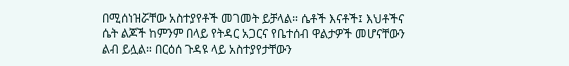በሚሰነዝሯቸው አስተያየቶች መገመት ይቻላል። ሴቶች እናቶች፤ እህቶችና ሴት ልጆች ከምንም በላይ የትዳር አጋርና የቤተሰብ ዋልታዎች መሆናቸውን ልብ ይሏል። በርዕሰ ጉዳዩ ላይ አስተያየታቸውን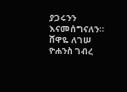ያጋሩንን እናመሰግናለን።
ሸዋዬ ለገሠ
ዮሐንስ ገብረ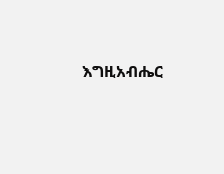እግዚአብሔር